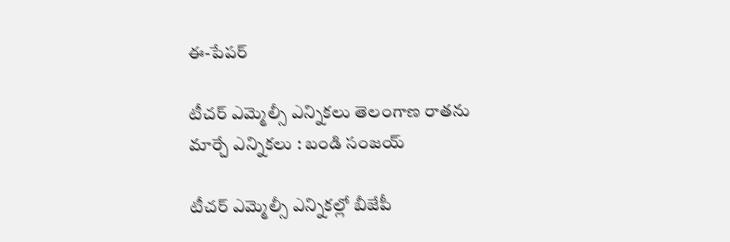ఈ-పేపర్‌

టీచర్ ఎమ్మెల్సీ ఎన్నికలు తెలంగాణ రాతను మార్చే ఎన్నికలు : బండి సంజయ్

టీచర్ ఎమ్మెల్సీ ఎన్నికల్లో బీజేపీ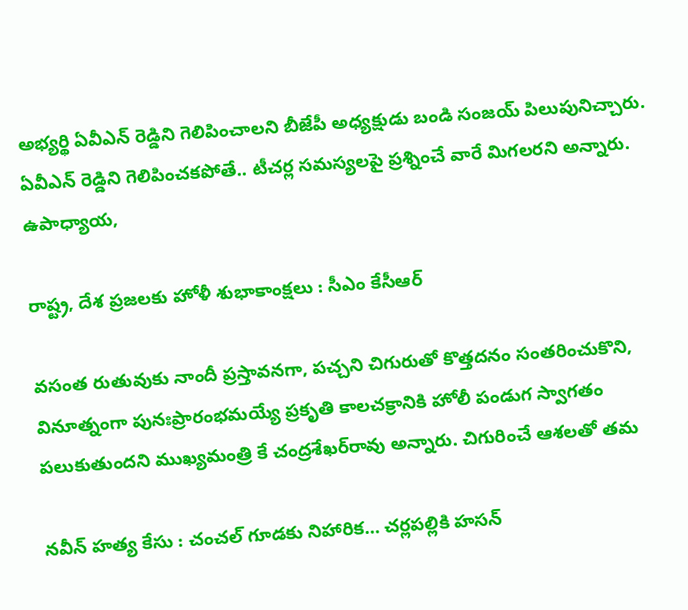అభ్యర్థి ఏవీఎన్ రెడ్డిని గెలిపించాలని బీజేపీ అధ్యక్షుడు బండి సంజయ్ పిలుపునిచ్చారు. ఏవీఎన్ రెడ్డిని గెలిపించకపోతే.. టీచర్ల సమస్యలపై ప్రశ్నించే వారే మిగలరని అన్నారు. ఉపాధ్యాయ,

రాష్ట్ర, దేశ ప్రజలకు హోళీ శుభాకాంక్షలు : సీఎం కేసీఆర్

వసంత రుతువుకు నాందీ ప్రస్తావనగా, పచ్చని చిగురుతో కొత్తదనం సంతరించుకొని, వినూత్నంగా పునఃప్రారంభమయ్యే ప్రకృతి కాలచక్రానికి హోలీ పండుగ స్వాగతం పలుకుతుందని ముఖ్యమంత్రి కే చంద్రశేఖర్‌రావు అన్నారు. చిగురించే ఆశలతో తమ

నవీన్ హత్య కేసు : చంచల్ గూడకు నిహారిక… చర్లపల్లికి హసన్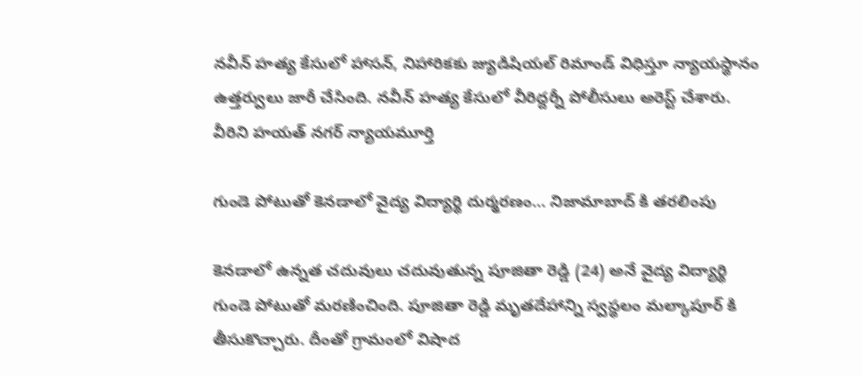నవీన్ హత్య కేసులో హాసన్, నిహారికకు జ్యుడిషియల్ రిమాండ్ విధిస్తూ న్యాయస్థానం ఉత్తర్వులు జారీ చేసింది. నవీన్ హత్య కేసులో వీరిద్దర్నీ పోలీసులు అరెస్ట్ చేశారు. వీరిని హయత్ నగర్ న్యాయమూర్తి

గుండె పోటుతో కెనడాలో వైద్య విద్యార్థి దుర్మరణం… నిజామాబాద్ కి తరలింపు

కెనడాలో ఉన్నత చదువులు చదువుతున్న పూజితా రెడ్డి (24) అనే వైద్య విద్యార్థి గుండె పోటుతో మరణించింది. పూజితా రెడ్డి మృతదేహాన్ని స్వస్థలం మల్కాపూర్ కి తీసుకొచ్చారు. దీంతో గ్రామంలో విషాద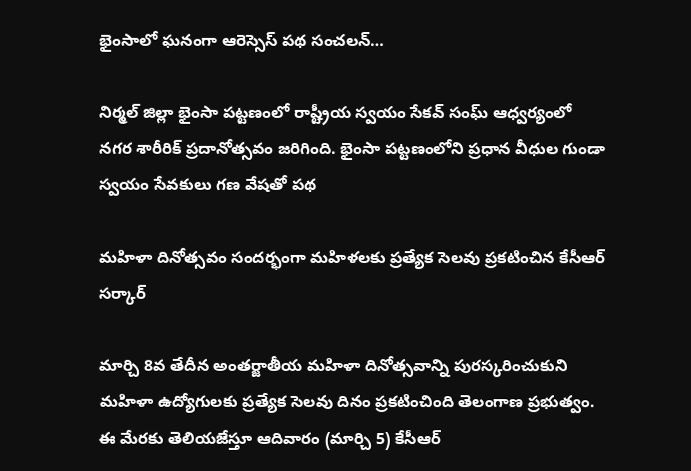భైంసాలో ఘనంగా ఆరెస్సెస్ పథ సంచలన్…

నిర్మల్ జిల్లా భైంసా పట్టణంలో రాష్ట్రీయ స్వయం సేకవ్ సంఘ్ ఆధ్వర్యంలో నగర శారీరిక్ ప్రదానోత్సవం జరిగింది. భైంసా పట్టణంలోని ప్రధాన వీధుల గుండా స్వయం సేవకులు గణ వేషతో పథ

మహిళా దినోత్సవం సందర్భంగా మహిళలకు ప్రత్యేక సెలవు ప్రకటించిన కేసీఆర్ సర్కార్

మార్చి 8వ తేదీన అంతర్జాతీయ మహిళా దినోత్సవాన్ని పురస్కరించుకుని మహిళా ఉద్యోగులకు ప్రత్యేక సెలవు దినం ప్రకటించింది తెలంగాణ ప్రభుత్వం. ఈ మేరకు తెలియజేస్తూ ఆదివారం (మార్చి 5) కేసీఆర్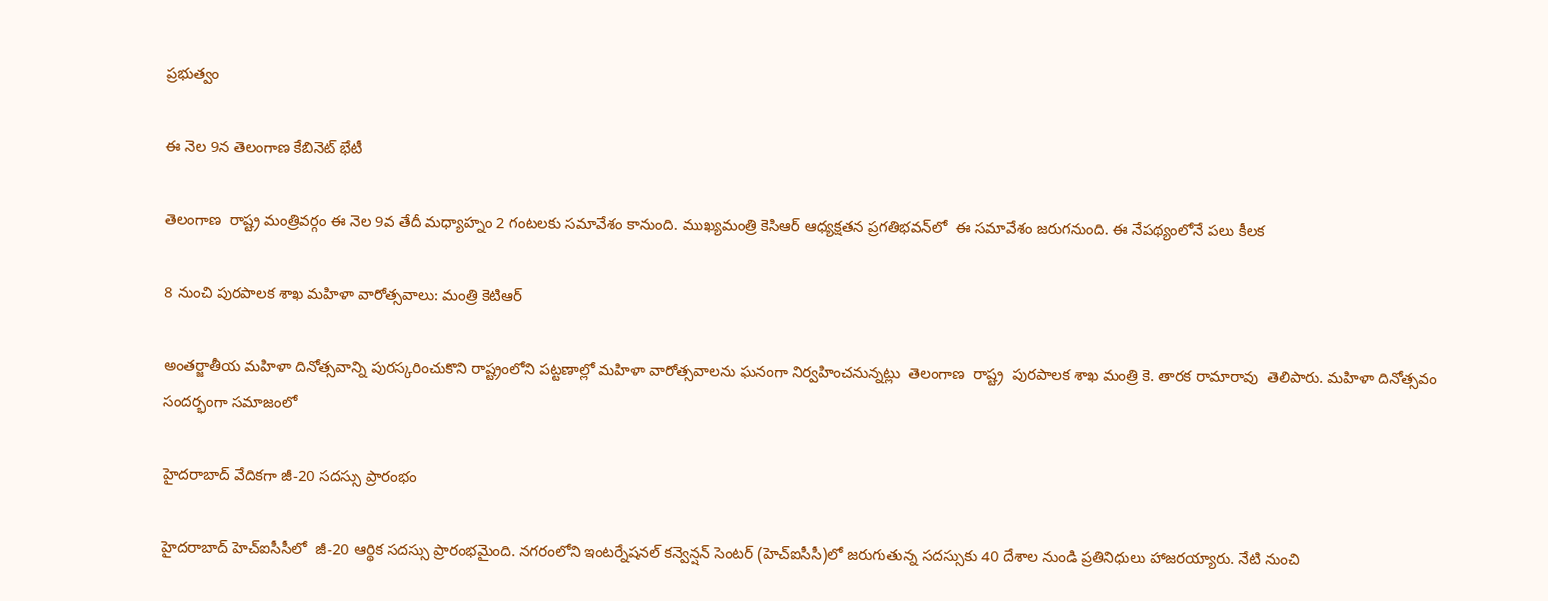ప్రభుత్వం

ఈ నెల 9న తెలంగాణ కేబినెట్ భేటీ

తెలంగాణ  రాష్ట్ర మంత్రివర్గం ఈ నెల 9వ తేదీ మధ్యాహ్నం 2 గంటలకు సమావేశం కానుంది. ముఖ్యమంత్రి కెసిఆర్ ఆధ్యక్షతన ప్రగతిభవన్‌లో  ఈ సమావేశం జరుగనుంది. ఈ నేపథ్యంలోనే పలు కీలక

8 నుంచి పురపాలక శాఖ మహిళా వారోత్సవాలు: మంత్రి కెటిఆర్

అంతర్జాతీయ మహిళా దినోత్సవాన్ని పురస్కరించుకొని రాష్ట్రంలోని పట్టణాల్లో మహిళా వారోత్సవాలను ఘనంగా నిర్వహించనున్నట్లు  తెలంగాణ  రాష్ట్ర  పురపాలక శాఖ మంత్రి కె. తారక రామారావు  తెలిపారు. మహిళా దినోత్సవం సందర్భంగా సమాజంలో

హైదరాబాద్ వేదికగా జీ-20 సదస్సు ప్రారంభం

హైదరాబాద్‌ హెచ్‌ఐసీసీలో  జీ-20 ఆర్థిక సదస్సు ప్రారంభమైంది. నగరంలోని ఇంటర్నేషనల్ కన్వెన్షన్ సెంటర్ (హెచ్ఐసీసీ)లో జరుగుతున్న సదస్సుకు 40 దేశాల నుండి ప్రతినిధులు హాజరయ్యారు. నేటి నుంచి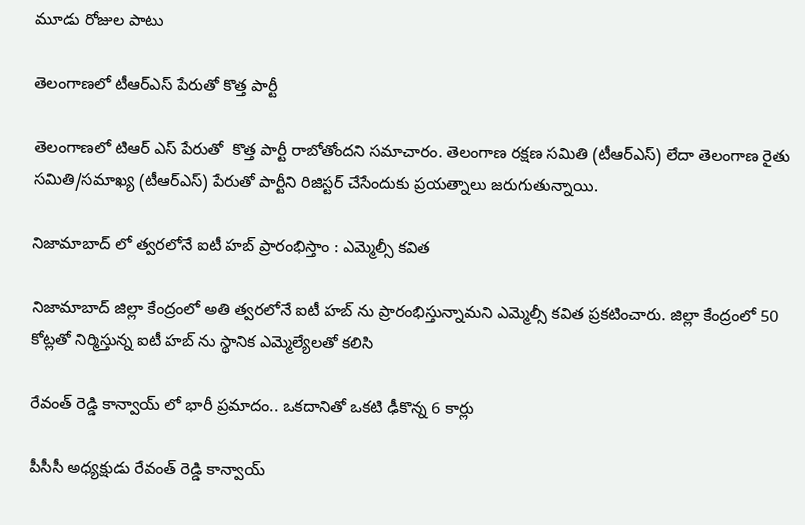మూడు రోజుల పాటు

తెలంగాణలో టీఆర్ఎస్ పేరుతో కొత్త పార్టీ

తెలంగాణలో టిఆర్ ఎస్ పేరుతో  కొత్త పార్టీ రాబోతోందని సమాచారం. తెలంగాణ రక్షణ సమితి (టీఆర్ఎస్) లేదా తెలంగాణ రైతు సమితి/సమాఖ్య (టీఆర్ఎస్) పేరుతో పార్టీని రిజిస్టర్ చేసేందుకు ప్రయత్నాలు జరుగుతున్నాయి.

నిజామాబాద్ లో త్వరలోనే ఐటీ హబ్ ప్రారంభిస్తాం : ఎమ్మెల్సీ కవిత

నిజామాబాద్ జిల్లా కేంద్రంలో అతి త్వరలోనే ఐటీ హబ్ ను ప్రారంభిస్తున్నామని ఎమ్మెల్సీ కవిత ప్రకటించారు. జిల్లా కేంద్రంలో 50 కోట్లతో నిర్మిస్తున్న ఐటీ హబ్ ను స్థానిక ఎమ్మెల్యేలతో కలిసి

రేవంత్ రెడ్డి కాన్వాయ్ లో భారీ ప్రమాదం.. ఒకదానితో ఒకటి ఢీకొన్న 6 కార్లు

పీసీసీ అధ్యక్షుడు రేవంత్ రెడ్డి కాన్వాయ్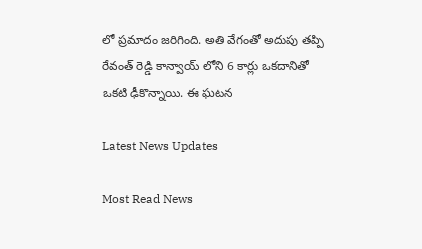లో ప్రమాదం జరిగింది. అతి వేగంతో అదుపు తప్పి రేవంత్ రెడ్డి కాన్వాయ్ లోని 6 కార్లు ఒకదానితో ఒకటి ఢీకొన్నాయి. ఈ ఘటన

Latest News Updates

Most Read News